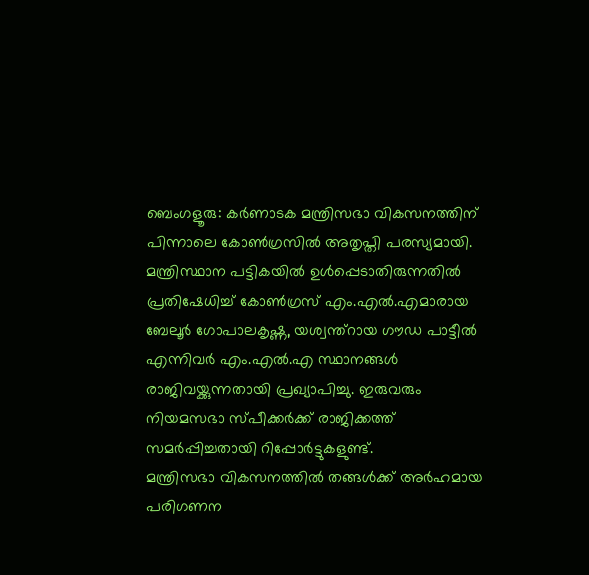ബെംഗളൂരു: കർണാടക മന്ത്രിസഭാ വികസനത്തിന് പിന്നാലെ കോൺഗ്രസിൽ അതൃപ്തി പരസ്യമായി. മന്ത്രിസ്ഥാന പട്ടികയിൽ ഉൾപ്പെടാതിരുന്നതിൽ പ്രതിഷേധിച്ച് കോൺഗ്രസ് എം.എൽ.എമാരായ ബേലൂർ ഗോപാലകൃഷ്ണ, യശ്വന്ത്റായ ഗൗഡ പാട്ടീൽ എന്നിവർ എം.എൽ.എ സ്ഥാനങ്ങൾ രാജിവയ്ക്കുന്നതായി പ്രഖ്യാപിച്ചു. ഇരുവരും നിയമസഭാ സ്പീക്കർക്ക് രാജിക്കത്ത് സമർപ്പിച്ചതായി റിപ്പോർട്ടുകളുണ്ട്.
മന്ത്രിസഭാ വികസനത്തിൽ തങ്ങൾക്ക് അർഹമായ പരിഗണന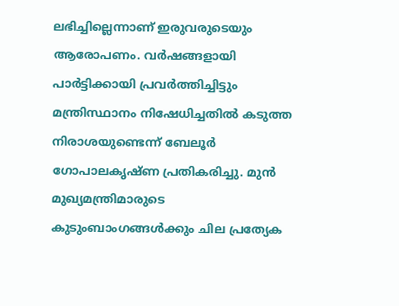ലഭിച്ചില്ലെന്നാണ് ഇരുവരുടെയും ആരോപണം. വർഷങ്ങളായി പാർട്ടിക്കായി പ്രവർത്തിച്ചിട്ടും മന്ത്രിസ്ഥാനം നിഷേധിച്ചതിൽ കടുത്ത നിരാശയുണ്ടെന്ന് ബേലൂർ ഗോപാലകൃഷ്ണ പ്രതികരിച്ചു. മുൻ മുഖ്യമന്ത്രിമാരുടെ കുടുംബാംഗങ്ങൾക്കും ചില പ്രത്യേക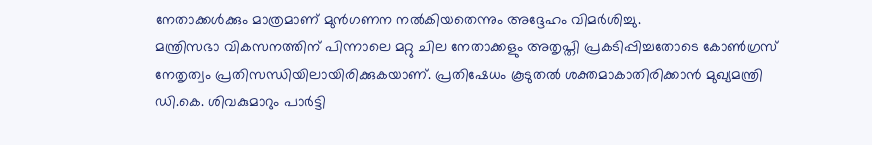നേതാക്കൾക്കും മാത്രമാണ് മുൻഗണന നൽകിയതെന്നും അദ്ദേഹം വിമർശിച്ചു.
മന്ത്രിസഭാ വികസനത്തിന് പിന്നാലെ മറ്റു ചില നേതാക്കളും അതൃപ്തി പ്രകടിപ്പിച്ചതോടെ കോൺഗ്രസ് നേതൃത്വം പ്രതിസന്ധിയിലായിരിക്കുകയാണ്. പ്രതിഷേധം കൂടുതൽ ശക്തമാകാതിരിക്കാൻ മുഖ്യമന്ത്രി ഡി.കെ. ശിവകുമാറും പാർട്ടി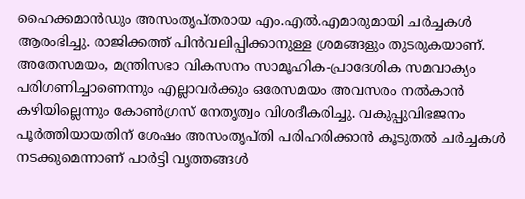ഹൈക്കമാൻഡും അസംതൃപ്തരായ എം.എൽ.എമാരുമായി ചർച്ചകൾ ആരംഭിച്ചു. രാജിക്കത്ത് പിൻവലിപ്പിക്കാനുള്ള ശ്രമങ്ങളും തുടരുകയാണ്.
അതേസമയം, മന്ത്രിസഭാ വികസനം സാമൂഹിക-പ്രാദേശിക സമവാക്യം പരിഗണിച്ചാണെന്നും എല്ലാവർക്കും ഒരേസമയം അവസരം നൽകാൻ കഴിയില്ലെന്നും കോൺഗ്രസ് നേതൃത്വം വിശദീകരിച്ചു. വകുപ്പുവിഭജനം പൂർത്തിയായതിന് ശേഷം അസംതൃപ്തി പരിഹരിക്കാൻ കൂടുതൽ ചർച്ചകൾ നടക്കുമെന്നാണ് പാർട്ടി വൃത്തങ്ങൾ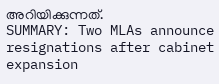അറിയിക്കുന്നത്.
SUMMARY: Two MLAs announce resignations after cabinet expansion